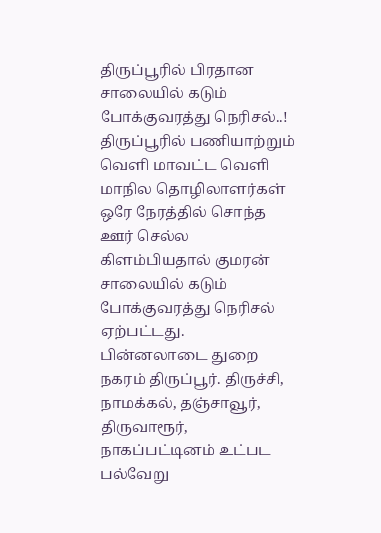திருப்பூரில் பிரதான சாலையில் கடும் போக்குவரத்து நெரிசல்..!
திருப்பூரில் பணியாற்றும் வெளி மாவட்ட வெளி மாநில தொழிலாளர்கள் ஒரே நேரத்தில் சொந்த ஊர் செல்ல கிளம்பியதால் குமரன் சாலையில் கடும் போக்குவரத்து நெரிசல் ஏற்பட்டது.
பின்னலாடை துறை நகரம் திருப்பூர். திருச்சி, நாமக்கல், தஞ்சாவூர், திருவாரூர், நாகப்பட்டினம் உட்பட பல்வேறு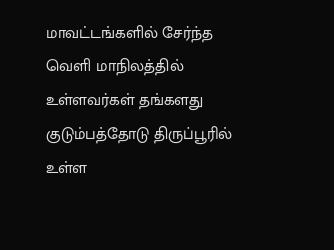மாவட்டங்களில் சேர்ந்த வெளி மாநிலத்தில் உள்ளவர்கள் தங்களது குடும்பத்தோடு திருப்பூரில் உள்ள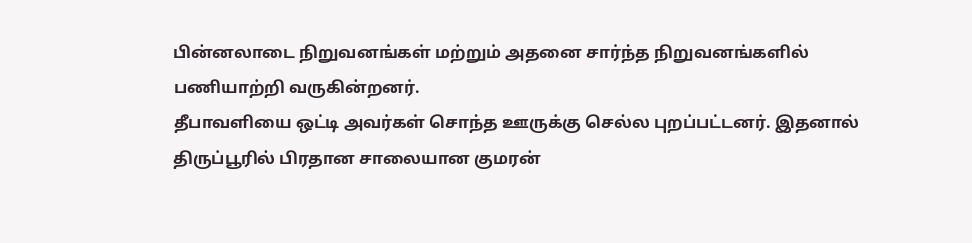பின்னலாடை நிறுவனங்கள் மற்றும் அதனை சார்ந்த நிறுவனங்களில் பணியாற்றி வருகின்றனர்.
தீபாவளியை ஒட்டி அவர்கள் சொந்த ஊருக்கு செல்ல புறப்பட்டனர். இதனால் திருப்பூரில் பிரதான சாலையான குமரன்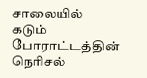சாலையில் கடும் போராட்டத்தின் நெரிசல்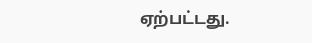ஏற்பட்டது.